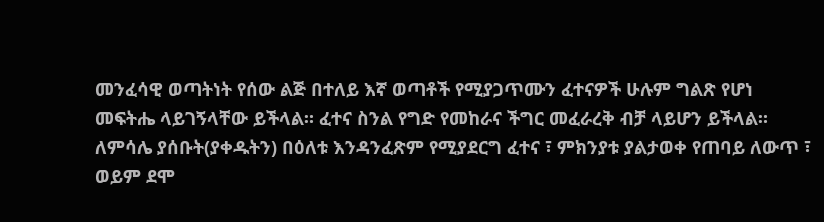መንፈሳዊ ወጣትነት የሰው ልጅ በተለይ እኛ ወጣቶች የሚያጋጥሙን ፈተናዎች ሁሉም ግልጽ የሆነ መፍትሔ ላይገኝላቸው ይችላል። ፈተና ስንል የግድ የመከራና ችግር መፈራረቅ ብቻ ላይሆን ይችላል። ለምሳሌ ያሰቡት(ያቀዱትን) በዕለቱ እንዳንፈጽም የሚያደርግ ፈተና ፣ ምክንያቱ ያልታወቀ የጠባይ ለውጥ ፣ ወይም ደሞ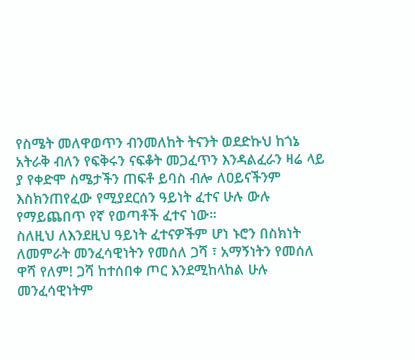የስሜት መለዋወጥን ብንመለከት ትናንት ወደድኩህ ከጎኔ አትራቅ ብለን የፍቅሩን ናፍቆት መጋፈጥን እንዳልፈራን ዛሬ ላይ ያ የቀድሞ ስሜታችን ጠፍቶ ይባስ ብሎ ለዐይናችንም እስክንጠየፈው የሚያደርሰን ዓይነት ፈተና ሁሉ ውሉ የማይጨበጥ የኛ የወጣቶች ፈተና ነው።
ስለዚህ ለእንደዚህ ዓይነት ፈተናዎችም ሆነ ኑሮን በስክነት ለመምራት መንፈሳዊነትን የመሰለ ጋሻ ፣ አማኝነትን የመሰለ ዋሻ የለም! ጋሻ ከተሰበቀ ጦር እንደሚከላከል ሁሉ መንፈሳዊነትም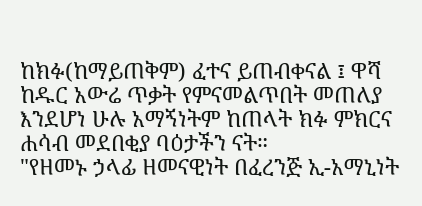ከክፉ(ከማይጠቅም) ፈተና ይጠብቀናል ፤ ዋሻ ከዱር አውሬ ጥቃት የምናመልጥበት መጠለያ እንደሆነ ሁሉ አማኝነትም ከጠላት ክፉ ምክርና ሐሳብ መደበቂያ ባዕታችን ናት።
"የዘመኑ ኃላፊ ዘመናዊነት በፈረንጅ ኢ-አማኒነት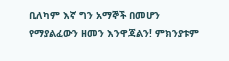ቢለካም እኛ ግን አማኞች በመሆን የማያልፈውን ዘመን እንዋጃልን! ምክንያቱም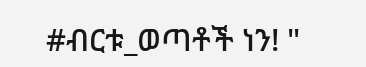#ብርቱ_ወጣቶች ነን! "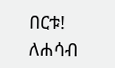በርቱ! ለሐሳብ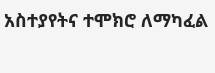አስተያየትና ተሞክሮ ለማካፈል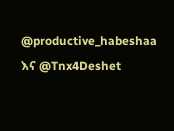@productive_habeshaa እና @Tnx4Deshet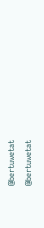@bertuwetat
@bertuwetat